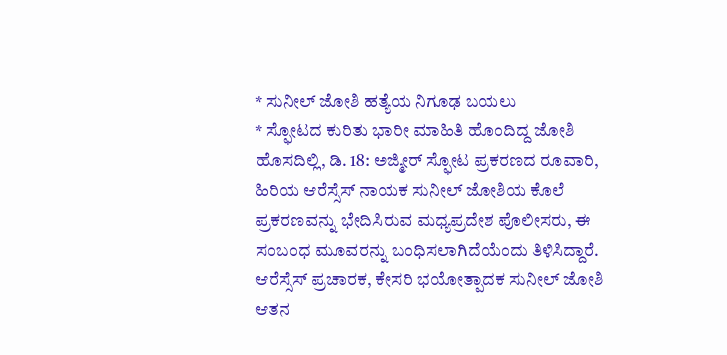* ಸುನೀಲ್ ಜೋಶಿ ಹತ್ಯೆಯ ನಿಗೂಢ ಬಯಲು
* ಸ್ಫೋಟದ ಕುರಿತು ಭಾರೀ ಮಾಹಿತಿ ಹೊಂದಿದ್ದ ಜೋಶಿ
ಹೊಸದಿಲ್ಲಿ, ಡಿ. 18: ಅಜ್ಮೀರ್ ಸ್ಫೋಟ ಪ್ರಕರಣದ ರೂವಾರಿ, ಹಿರಿಯ ಆರೆಸ್ಸೆಸ್ ನಾಯಕ ಸುನೀಲ್ ಜೋಶಿಯ ಕೊಲೆ ಪ್ರಕರಣವನ್ನು ಭೇದಿಸಿರುವ ಮಧ್ಯಪ್ರದೇಶ ಪೊಲೀಸರು, ಈ ಸಂಬಂಧ ಮೂವರನ್ನು ಬಂಧಿಸಲಾಗಿದೆಯೆಂದು ತಿಳಿಸಿದ್ದಾರೆ. ಆರೆಸ್ಸೆಸ್ ಪ್ರಚಾರಕ, ಕೇಸರಿ ಭಯೋತ್ಪಾದಕ ಸುನೀಲ್ ಜೋಶಿ ಆತನ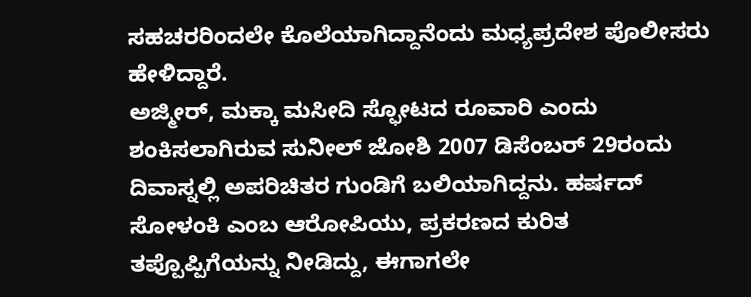ಸಹಚರರಿಂದಲೇ ಕೊಲೆಯಾಗಿದ್ದಾನೆಂದು ಮಧ್ಯಪ್ರದೇಶ ಪೊಲೀಸರು ಹೇಳಿದ್ದಾರೆ.
ಅಜ್ಮೀರ್, ಮಕ್ಕಾ ಮಸೀದಿ ಸ್ಫೋಟದ ರೂವಾರಿ ಎಂದು ಶಂಕಿಸಲಾಗಿರುವ ಸುನೀಲ್ ಜೋಶಿ 2007 ಡಿಸೆಂಬರ್ 29ರಂದು ದಿವಾಸ್ನಲ್ಲಿ ಅಪರಿಚಿತರ ಗುಂಡಿಗೆ ಬಲಿಯಾಗಿದ್ದನು. ಹರ್ಷದ್ ಸೋಳಂಕಿ ಎಂಬ ಆರೋಪಿಯು, ಪ್ರಕರಣದ ಕುರಿತ ತಪ್ಪೊಪ್ಪಿಗೆಯನ್ನು ನೀಡಿದ್ದು, ಈಗಾಗಲೇ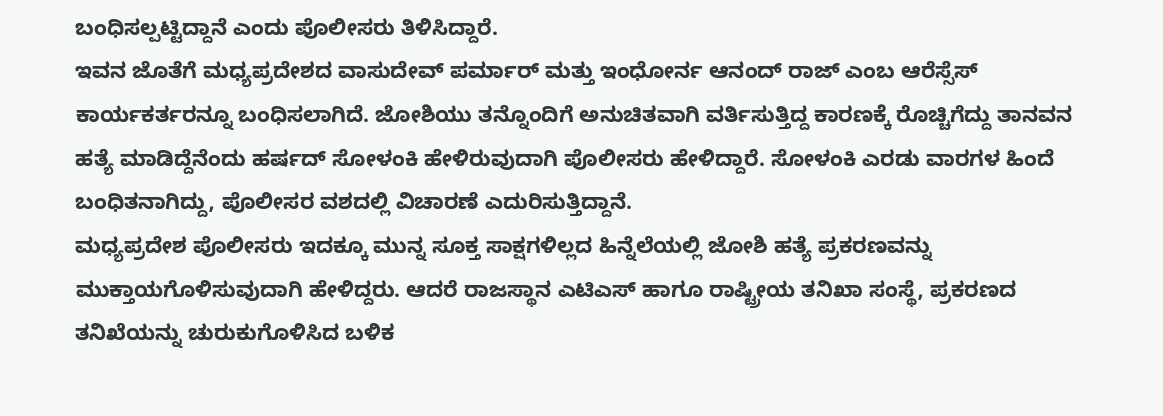ಬಂಧಿಸಲ್ಪಟ್ಟಿದ್ದಾನೆ ಎಂದು ಪೊಲೀಸರು ತಿಳಿಸಿದ್ದಾರೆ.
ಇವನ ಜೊತೆಗೆ ಮಧ್ಯಪ್ರದೇಶದ ವಾಸುದೇವ್ ಪರ್ಮಾರ್ ಮತ್ತು ಇಂಧೋರ್ನ ಆನಂದ್ ರಾಜ್ ಎಂಬ ಆರೆಸ್ಸೆಸ್ ಕಾರ್ಯಕರ್ತರನ್ನೂ ಬಂಧಿಸಲಾಗಿದೆ. ಜೋಶಿಯು ತನ್ನೊಂದಿಗೆ ಅನುಚಿತವಾಗಿ ವರ್ತಿಸುತ್ತಿದ್ದ ಕಾರಣಕ್ಕೆ ರೊಚ್ಚಿಗೆದ್ದು ತಾನವನ ಹತ್ಯೆ ಮಾಡಿದ್ದೆನೆಂದು ಹರ್ಷದ್ ಸೋಳಂಕಿ ಹೇಳಿರುವುದಾಗಿ ಪೊಲೀಸರು ಹೇಳಿದ್ದಾರೆ. ಸೋಳಂಕಿ ಎರಡು ವಾರಗಳ ಹಿಂದೆ ಬಂಧಿತನಾಗಿದ್ದು, ಪೊಲೀಸರ ವಶದಲ್ಲಿ ವಿಚಾರಣೆ ಎದುರಿಸುತ್ತಿದ್ದಾನೆ.
ಮಧ್ಯಪ್ರದೇಶ ಪೊಲೀಸರು ಇದಕ್ಕೂ ಮುನ್ನ ಸೂಕ್ತ ಸಾಕ್ಷಗಳಿಲ್ಲದ ಹಿನ್ನೆಲೆಯಲ್ಲಿ ಜೋಶಿ ಹತ್ಯೆ ಪ್ರಕರಣವನ್ನು ಮುಕ್ತಾಯಗೊಳಿಸುವುದಾಗಿ ಹೇಳಿದ್ದರು. ಆದರೆ ರಾಜಸ್ಥಾನ ಎಟಿಎಸ್ ಹಾಗೂ ರಾಷ್ಟ್ರೀಯ ತನಿಖಾ ಸಂಸ್ಥೆ, ಪ್ರಕರಣದ ತನಿಖೆಯನ್ನು ಚುರುಕುಗೊಳಿಸಿದ ಬಳಿಕ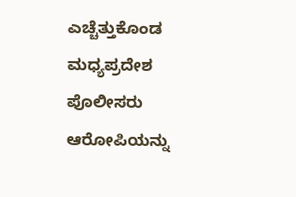ಎಚ್ಚೆತ್ತುಕೊಂಡ ಮಧ್ಯಪ್ರದೇಶ ಪೊಲೀಸರು ಆರೋಪಿಯನ್ನು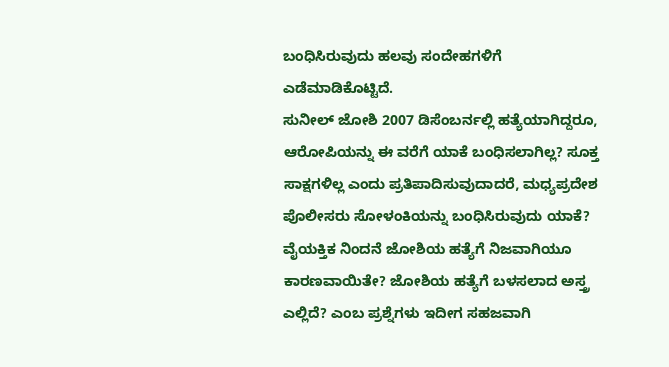ಬಂಧಿಸಿರುವುದು ಹಲವು ಸಂದೇಹಗಳಿಗೆ ಎಡೆಮಾಡಿಕೊಟ್ಟಿದೆ.
ಸುನೀಲ್ ಜೋಶಿ 2007 ಡಿಸೆಂಬರ್ನಲ್ಲಿ ಹತ್ಯೆಯಾಗಿದ್ದರೂ, ಆರೋಪಿಯನ್ನು ಈ ವರೆಗೆ ಯಾಕೆ ಬಂಧಿಸಲಾಗಿಲ್ಲ? ಸೂಕ್ತ ಸಾಕ್ಷಗಳಿಲ್ಲ ಎಂದು ಪ್ರತಿಪಾದಿಸುವುದಾದರೆ, ಮಧ್ಯಪ್ರದೇಶ ಪೊಲೀಸರು ಸೋಳಂಕಿಯನ್ನು ಬಂಧಿಸಿರುವುದು ಯಾಕೆ? ವೈಯಕ್ತಿಕ ನಿಂದನೆ ಜೋಶಿಯ ಹತ್ಯೆಗೆ ನಿಜವಾಗಿಯೂ ಕಾರಣವಾಯಿತೇ? ಜೋಶಿಯ ಹತ್ಯೆಗೆ ಬಳಸಲಾದ ಅಸ್ತ್ರ ಎಲ್ಲಿದೆ? ಎಂಬ ಪ್ರಶ್ನೆಗಳು ಇದೀಗ ಸಹಜವಾಗಿ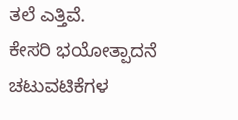ತಲೆ ಎತ್ತಿವೆ.
ಕೇಸರಿ ಭಯೋತ್ಪಾದನೆ ಚಟುವಟಿಕೆಗಳ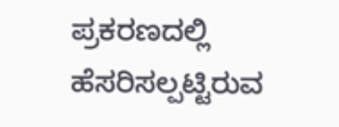ಪ್ರಕರಣದಲ್ಲಿ ಹೆಸರಿಸಲ್ಪಟ್ಟಿರುವ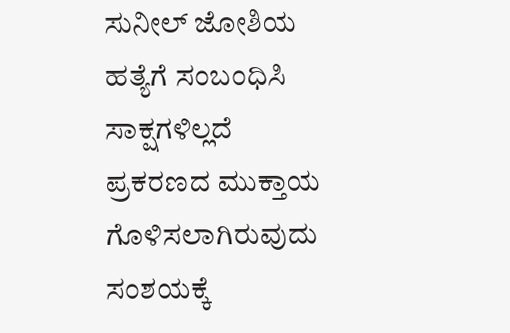ಸುನೀಲ್ ಜೋಶಿಯ ಹತ್ಯೆಗೆ ಸಂಬಂಧಿಸಿ ಸಾಕ್ಷಗಳಿಲ್ಲದೆ ಪ್ರಕರಣದ ಮುಕ್ತಾಯ ಗೊಳಿಸಲಾಗಿರುವುದು ಸಂಶಯಕ್ಕೆ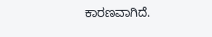ಕಾರಣವಾಗಿದೆ.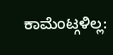ಕಾಮೆಂಟ್ಗಳಿಲ್ಲ: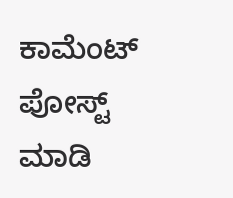ಕಾಮೆಂಟ್ ಪೋಸ್ಟ್ ಮಾಡಿ